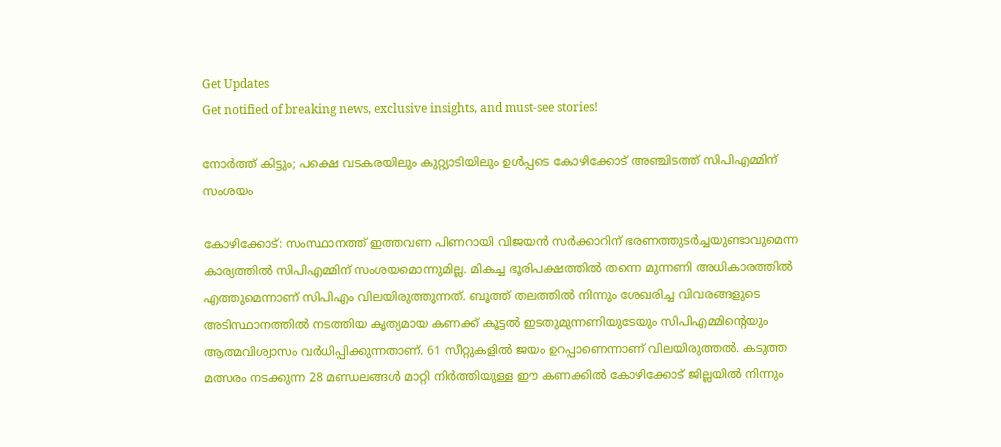Get Updates
Get notified of breaking news, exclusive insights, and must-see stories!

നോര്‍ത്ത് കിട്ടും; പക്ഷെ വടകരയിലും കുറ്റ്യാടിയിലും ഉള്‍പ്പടെ കോഴിക്കോട് അഞ്ചിടത്ത് സിപിഎമ്മിന് സംശയം

കോഴിക്കോട്: സംസ്ഥാനത്ത് ഇത്തവണ പിണറായി വിജയന്‍ സര്‍ക്കാറിന് ഭരണത്തുടര്‍ച്ചയുണ്ടാവുമെന്ന കാര്യത്തില്‍ സിപിഎമ്മിന് സംശയമൊന്നുമില്ല. മികച്ച ഭൂരിപക്ഷത്തില്‍ തന്നെ മുന്നണി അധികാരത്തില്‍ എത്തുമെന്നാണ് സിപിഎം വിലയിരുത്തുന്നത്. ബൂത്ത് തലത്തില്‍ നിന്നും ശേഖരിച്ച വിവരങ്ങളുടെ അടിസ്ഥാനത്തില്‍ നടത്തിയ കൃത്യമായ കണക്ക് കൂട്ടല്‍ ഇടതുമുന്നണിയുടേയും സിപിഎമ്മിന്‍റെയും ആത്മവിശ്വാസം വര്‍ധിപ്പിക്കുന്നതാണ്. 61 സീറ്റുകളില്‍ ജയം ഉറപ്പാണെന്നാണ് വിലയിരുത്തല്‍. കടുത്ത മത്സരം നടക്കുന്ന 28 മണ്ഡലങ്ങള്‍ മാറ്റി നിര്‍ത്തിയുള്ള ഈ കണക്കില്‍ കോഴിക്കോട് ജില്ലയില്‍ നിന്നും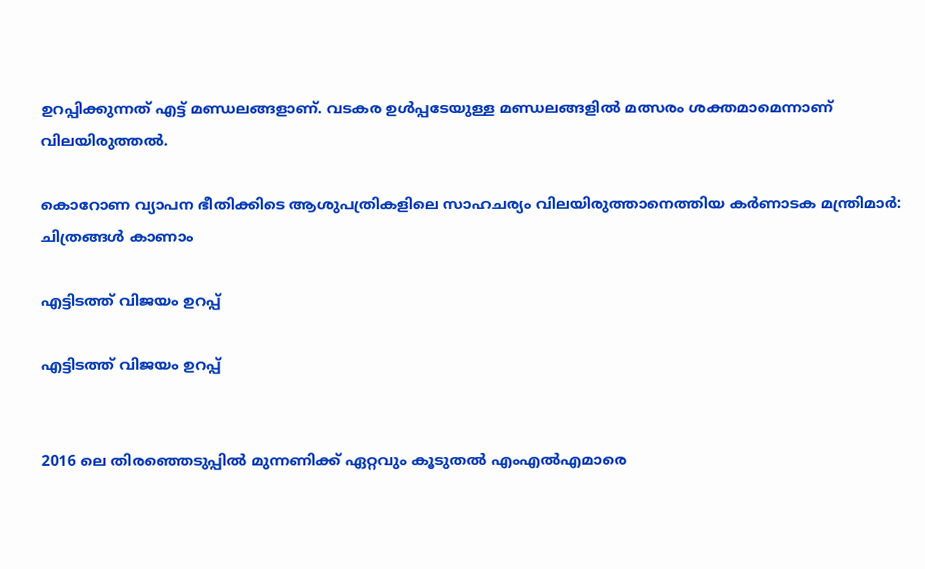ഉറപ്പിക്കുന്നത് എട്ട് മണ്ഡലങ്ങളാണ്. വടകര ഉള്‍പ്പടേയുള്ള മണ്ഡലങ്ങളില്‍ മത്സരം ശക്തമാമെന്നാണ് വിലയിരുത്തല്‍.

കൊറോണ വ്യാപന ഭീതിക്കിടെ ആശുപത്രികളിലെ സാഹചര്യം വിലയിരുത്താനെത്തിയ കര്‍ണാടക മന്ത്രിമാര്‍: ചിത്രങ്ങള്‍ കാണാം

എട്ടിടത്ത് വിജയം ഉറപ്പ്

എട്ടിടത്ത് വിജയം ഉറപ്പ്


2016 ലെ തിരഞ്ഞെടുപ്പില്‍ മുന്നണിക്ക് ഏറ്റവും കൂടുതല്‍ എംഎല്‍എമാരെ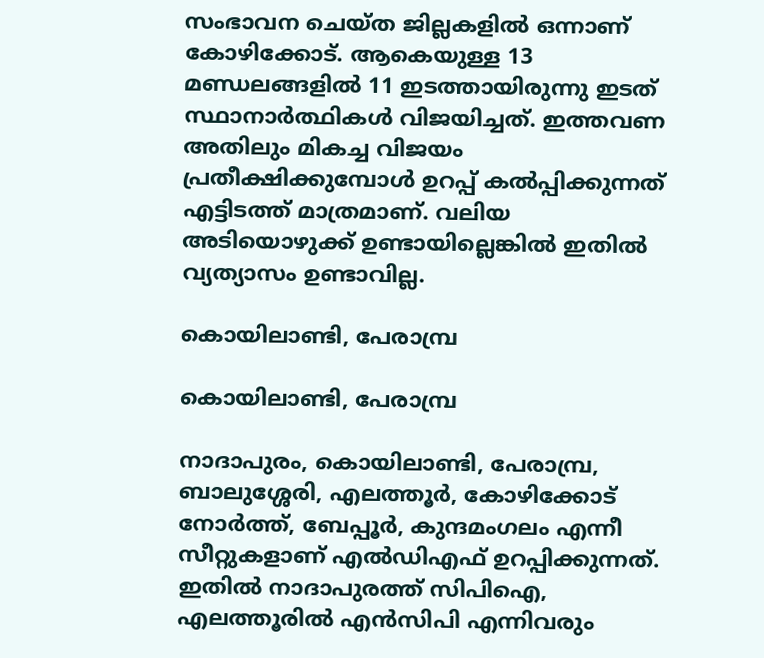സംഭാവന ചെയ്ത ജില്ലകളില്‍ ഒന്നാണ് കോഴിക്കോട്. ആകെയുള്ള 13 മണ്ഡലങ്ങളില്‍ 11 ഇടത്തായിരുന്നു ഇടത് സ്ഥാനാര്‍ത്ഥികള്‍ വിജയിച്ചത്. ഇത്തവണ അതിലും മികച്ച വിജയം പ്രതീക്ഷിക്കുമ്പോള്‍ ഉറപ്പ് കല്‍പ്പിക്കുന്നത് എട്ടിടത്ത് മാത്രമാണ്. വലിയ അടിയൊഴുക്ക് ഉണ്ടായില്ലെങ്കില്‍ ഇതില്‍ വ്യത്യാസം ഉണ്ടാവില്ല.

കൊയിലാണ്ടി, പേരാമ്പ്ര

കൊയിലാണ്ടി, പേരാമ്പ്ര

നാദാപുരം, കൊയിലാണ്ടി, പേരാമ്പ്ര, ബാലുശ്ശേരി, എലത്തൂര്‍, കോഴിക്കോട് നോര്‍ത്ത്, ബേപ്പൂര്‍, കുന്ദമംഗലം എന്നീ സീറ്റുകളാണ് എല്‍ഡിഎഫ് ഉറപ്പിക്കുന്നത്. ഇതില്‍ നാദാപുരത്ത് സിപിഐ, എലത്തൂരില്‍ എന്‍സിപി എന്നിവരും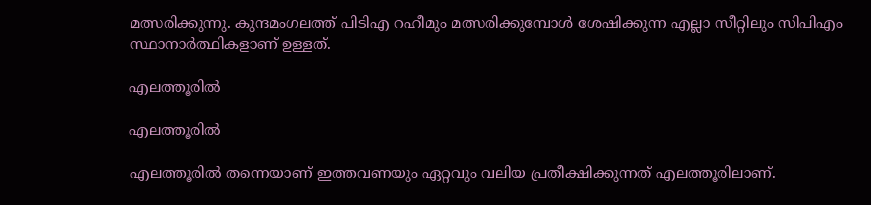മത്സരിക്കുന്നു. കുന്ദമംഗലത്ത് പിടിഎ റഹീമും മത്സരിക്കുമ്പോള്‍ ശേഷിക്കുന്ന എല്ലാ സീറ്റിലും സിപിഎം സ്ഥാനാര്‍ത്ഥികളാണ് ഉള്ളത്.

എലത്തൂരില്‍

എലത്തൂരില്‍

എലത്തൂരില്‍ തന്നെയാണ് ഇത്തവണയും ഏറ്റവും വലിയ പ്രതീക്ഷിക്കുന്നത് എലത്തൂരിലാണ്.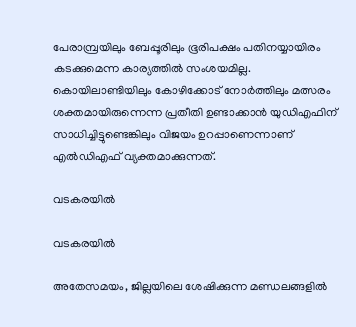പേരാമ്പ്രയിലും ബേപ്പൂരിലും ഭൂരിപക്ഷം പതിനയ്യായിരം കടക്കുമെന്ന കാര്യത്തില്‍ സംശയമില്ല. കൊയിലാണ്ടിയിലും കോഴിക്കോട് നോര്‍ത്തിലും മത്സരം ശക്തമായിരുന്നെന്ന പ്രതീതി ഉണ്ടാക്കാന്‍ യുഡിഎഫിന് സാധിച്ചിട്ടുണ്ടെങ്കിലും വിജയം ഉറപ്പാണെന്നാണ് എല്‍ഡിഎഫ് വ്യക്തമാക്കുന്നത്.

വടകരയില്‍

വടകരയില്‍

അതേസമയം, ജില്ലയിലെ ശേഷിക്കുന്ന മണ്ഡലങ്ങളില്‍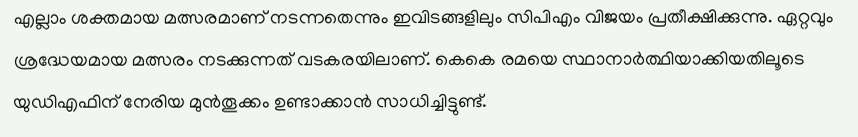എല്ലാം ശക്തമായ മത്സരമാണ് നടന്നതെന്നും ഇവിടങ്ങളിലും സിപിഎം വിജയം പ്രതീക്ഷിക്കുന്നു. ഏറ്റവും ശ്രദ്ധേയമായ മത്സരം നടക്കുന്നത് വടകരയിലാണ്. കെകെ രമയെ സ്ഥാനാര്‍ത്ഥിയാക്കിയതിലൂടെ യുഡിഎഫിന് നേരിയ മുന്‍തൂക്കം ഉണ്ടാക്കാന്‍ സാധിച്ചിട്ടുണ്ട്.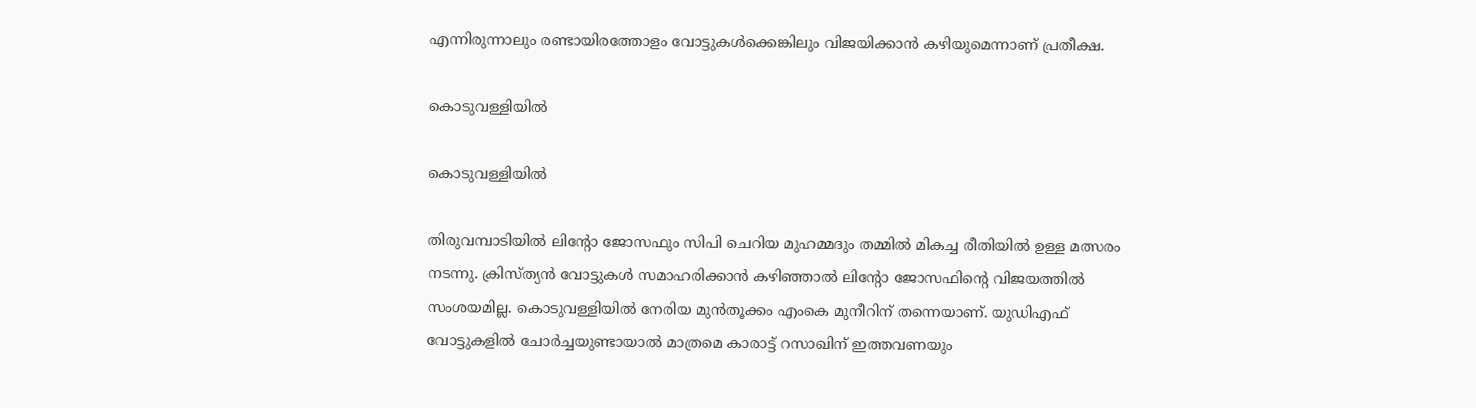എന്നിരുന്നാലും രണ്ടായിരത്തോളം വോട്ടുകള്‍ക്കെങ്കിലും വിജയിക്കാന്‍ കഴിയുമെന്നാണ് പ്രതീക്ഷ.

കൊടുവള്ളിയില്‍

കൊടുവള്ളിയില്‍

തിരുവമ്പാടിയില്‍ ലിന്‍റോ ജോസഫും സിപി ചെറിയ മുഹമ്മദും തമ്മില്‍ മികച്ച രീതിയില്‍ ഉള്ള മത്സരം നടന്നു. ക്രിസ്ത്യന്‍ വോട്ടുകള്‍ സമാഹരിക്കാന്‍ കഴിഞ്ഞാല്‍ ലിന്‍റോ ജോസഫിന്‍റെ വിജയത്തില്‍ സംശയമില്ല. കൊടുവള്ളിയില്‍ നേരിയ മുന്‍തൂക്കം എംകെ മുനീറിന് തന്നെയാണ്. യുഡിഎഫ് വോട്ടുകളില്‍ ചോര്‍ച്ചയുണ്ടായാല്‍ മാത്രമെ കാരാട്ട് റസാഖിന് ഇത്തവണയും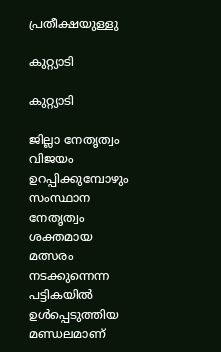പ്രതീക്ഷയുള്ളു

കുറ്റ്യാടി

കുറ്റ്യാടി

ജില്ലാ നേതൃത്വം വിജയം ഉറപ്പിക്കുമ്പോഴും സംസ്ഥാന നേതൃത്വം ശക്തമായ മത്സരം നടക്കുന്നെന്ന പട്ടികയില്‍ ഉള്‍പ്പെടുത്തിയ മണ്ഡലമാണ്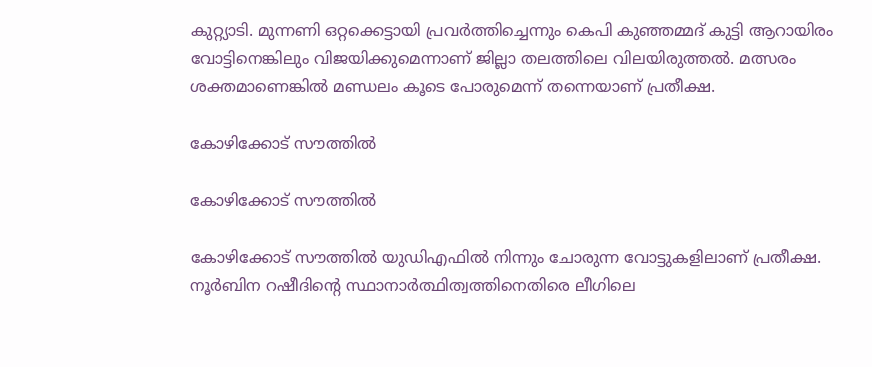കുറ്റ്യാടി. മുന്നണി ഒറ്റക്കെട്ടായി പ്രവര്‍ത്തിച്ചെന്നും കെപി കുഞ്ഞമ്മദ് കുട്ടി ആറായിരം വോട്ടിനെങ്കിലും വിജയിക്കുമെന്നാണ് ജില്ലാ തലത്തിലെ വിലയിരുത്തല്‍. മത്സരം ശക്തമാണെങ്കില്‍ മണ്ഡലം കൂടെ പോരുമെന്ന് തന്നെയാണ് പ്രതീക്ഷ.

കോഴിക്കോട് സൗത്തില്‍

കോഴിക്കോട് സൗത്തില്‍

കോഴിക്കോട് സൗത്തില്‍ യുഡിഎഫില്‍ നിന്നും ചോരുന്ന വോട്ടുകളിലാണ് പ്രതീക്ഷ. നൂര്‍ബിന റഷീദിന്‍റെ സ്ഥാനാര്‍ത്ഥിത്വത്തിനെതിരെ ലീഗിലെ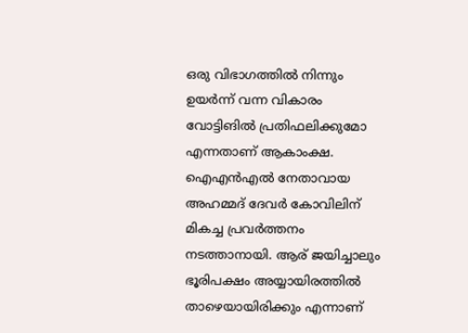ഒരു വിഭാഗത്തില്‍ നിന്നും ഉയര്‍ന്ന് വന്ന വികാരം വോട്ടിങില്‍ പ്രതിഫലിക്കുമോ എന്നതാണ് ആകാംക്ഷ. ഐഎന്‍എല്‍ നേതാവായ അഹമ്മദ് ദേവര്‍ കോവിലിന് മികച്ച പ്രവര്‍ത്തനം നടത്താനായി. ആര് ജയിച്ചാലും ഭൂരിപക്ഷം അയ്യായിരത്തില്‍ താഴെയായിരിക്കും എന്നാണ്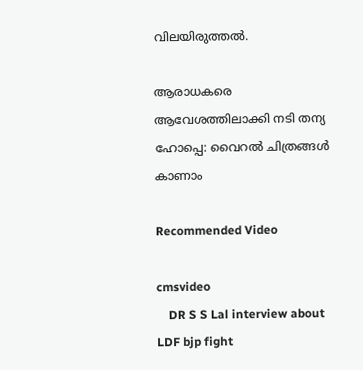വിലയിരുത്തല്‍.

ആരാധകരെ ആവേശത്തിലാക്കി നടി തന്യ ഹോപ്പെ: വൈറല്‍ ചിത്രങ്ങള്‍ കാണാം

Recommended Video

cmsvideo
    DR S S Lal interview about LDF bjp fight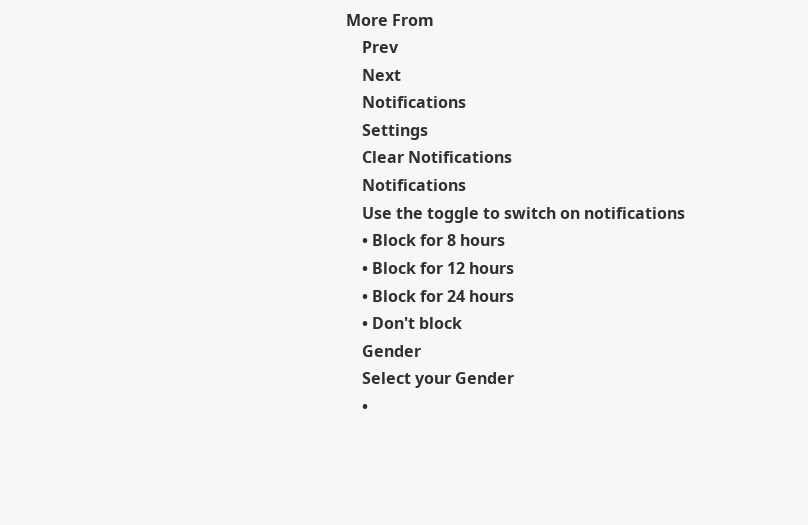More From
    Prev
    Next
    Notifications
    Settings
    Clear Notifications
    Notifications
    Use the toggle to switch on notifications
    • Block for 8 hours
    • Block for 12 hours
    • Block for 24 hours
    • Don't block
    Gender
    Select your Gender
    •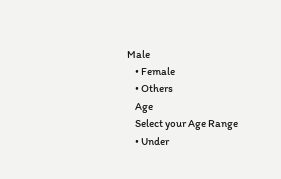Male
    • Female
    • Others
    Age
    Select your Age Range
    • Under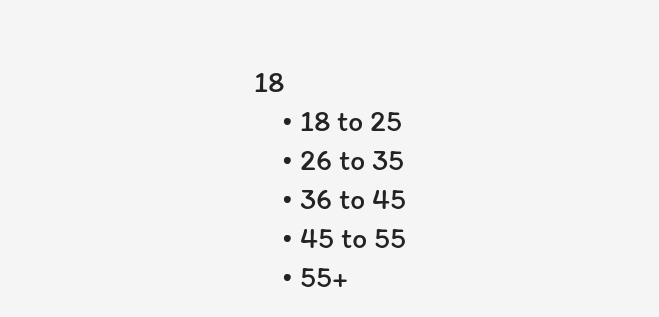18
    • 18 to 25
    • 26 to 35
    • 36 to 45
    • 45 to 55
    • 55+